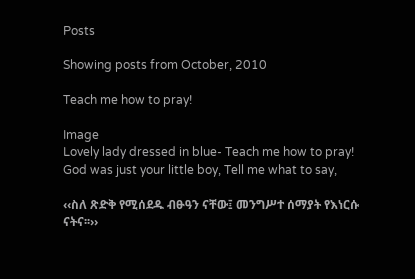Posts

Showing posts from October, 2010

Teach me how to pray!

Image
Lovely lady dressed in blue- Teach me how to pray! God was just your little boy, Tell me what to say,

‹‹ስለ ጽድቅ የሚሰደዱ ብፁዓን ናቸው፤ መንግሥተ ሰማያት የእነርሱ ናትና፡፡››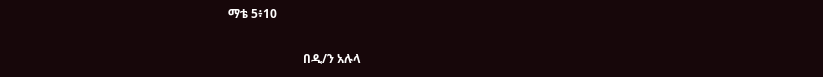ማቴ 5፥10

                         በዲ/ን አሉላ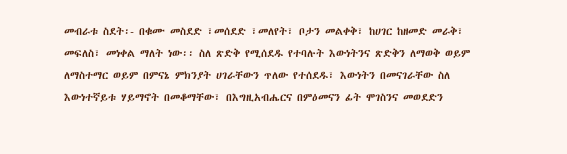መብራቱ ስደት፡- በቁሙ መስደድ ፣መሰደድ ፣መለየት፣ ቦታን መልቀቅ፣ ከሀገር ከዘመድ መራቅ፣ መፍለስ፣ መነቀል ማለት ነው፡፡ ስለ ጽድቅ የሚሰደዱ የተባሉት እውነትንና ጽድቅን ለማወቅ ወይም ለማስተማር ወይም በምናኔ ምክንያት ሀገራቸውን ጥለው የተሰደዱ፣ እውነትን በመናገራቸው ስለ እውነተኛይቱ ሃይማኖት በመቆማቸው፣ በእግዚአብሔርና በምዕመናን ፊት ሞገስንና መወደድን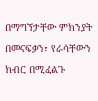በማግኘታቸው ምክንያት በመናፍቃን፣ የራሳቸውን ክብር በሚፈልጉ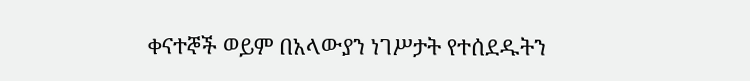ቀናተኞች ወይም በአላውያን ነገሥታት የተሰደዱትን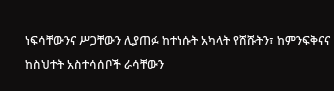ነፍሳቸውንና ሥጋቸውን ሊያጠፉ ከተነሱት አካላት የሸሹትን፣ ከምንፍቅናና ከስህተት አስተሳሰቦች ራሳቸውን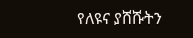የለዩና ያሸሹትን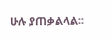ሁሉ ያጠቃልላል፡፡